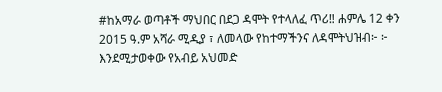#ከአማራ ወጣቶች ማህበር በደጋ ዳሞት የተላለፈ ጥሪ‼ ሐምሌ 12 ቀን 2015 ዓ.ም አሻራ ሚዲያ ፣ ለመላው የከተማችንና ለዳሞትህዝብ፦ ፦ እንደሚታወቀው የአብይ አህመድ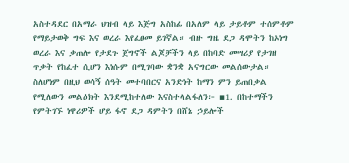አስተዳደር በአማራ ህዝብ ላይ እጅግ አስከፊ በአለም ላይ ታይቶም ተሰምቶም የማይታወቅ ግፍ እና ወረራ እየፈፀመ ይገኛል። ብዙ ግዜ ደጋ ዳሞትን ከኦነግ ወረራ እና ቃጠሎ የታደጉ ጀግኖች ልጆቻችን ላይ በከባድ መሣሪያ የታገዘ ጥቃት የከፈተ ሲሆን እነሱም በሚገባው ቋንቋ አናግርው መልሰውታል። ስለሆነም በዚህ ወሳኝ ሰዓት መተባበርና አንድነት ከማን ምን ይጠበቃል የሚለውን መልዕክት እንደሚከተለው እናስተላልፋለን፦ ▪1. በከተማችን የምትገኙ ነዋሪዎች ሆይ ፋኖ ደጋ ዳምትን በሸኔ ኃይሎች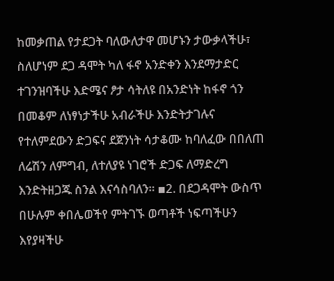ከመቃጠል የታደጋት ባለውለታዋ መሆኑን ታውቃላችሁ፣ ስለሆነም ደጋ ዳሞት ካለ ፋኖ አንድቀን እንደማታድር ተገንዝባችሁ እድሜና ፆታ ሳትለዩ በአንድነት ከፋኖ ጎን በመቆም ለነፃነታችሁ አብራችሁ እንድትታገሉና የተለምደውን ድጋፍና ደጀንነት ሳታቆሙ ከባለፈው በበለጠ ለሬሽን ለምግብ, ለተለያዩ ነገሮች ድጋፍ ለማድረግ እንድትዘጋጁ ስንል እናሳስባለን። ▪2. በደጋዳሞት ውስጥ በሁሉም ቀበሌወችየ ምትገኙ ወጣቶች ነፍጣችሁን እየያዛችሁ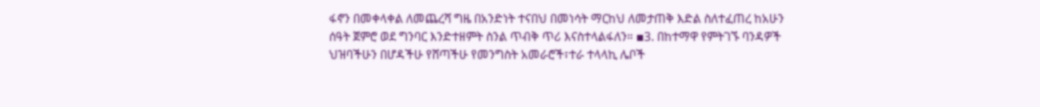ፋኖን በመቀላቀል ለመጨረሻ ግዜ በአንድነት ተናበህ በመነሳት ማርከህ ለመታጠቅ እድል ስለተፈጠረ ከአሁን ሰዓት ጀምሮ ወደ ግንባር እንድተዘምት ስንል ጥብቅ ጥሪ እናስተላልፋለን። ▪3. በከተማዋ የምትገኙ ባንዳዎች ህዝባችሁን በሆዳችሁ የሸጣችሁ የመንግስት አመራሮች፣ተራ ተላላኪ ሌቦች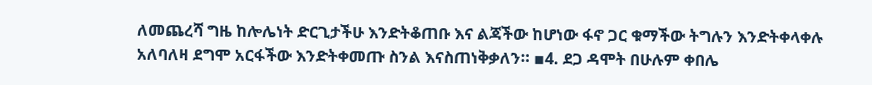ለመጨረሻ ግዜ ከሎሌነት ድርጊታችሁ እንድትቆጠቡ እና ልጃችው ከሆነው ፋኖ ጋር ቁማችው ትግሉን እንድትቀላቀሉ አለባለዛ ደግሞ አርፋችው እንድትቀመጡ ስንል እናስጠነቅቃለን። ▪4. ደጋ ዳሞት በሁሉም ቀበሌ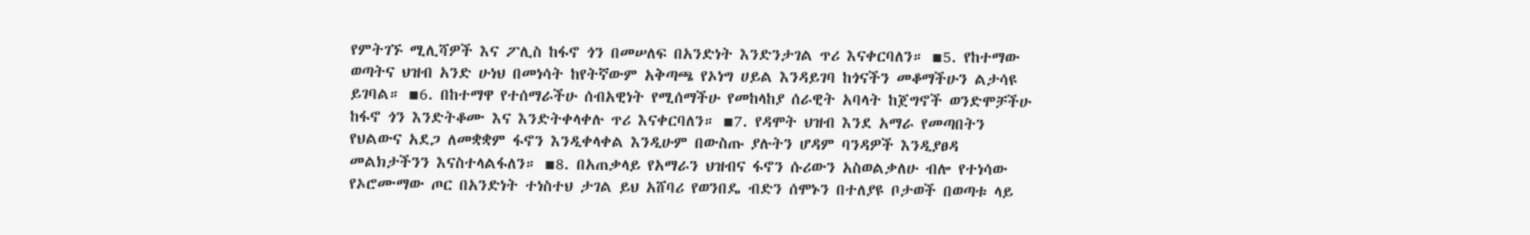የምትገኙ ሚሊሻዎች እና ፖሊስ ከፋኖ ጎን በመሠለፍ በአንድነት እንድንታገል ጥሪ እናቀርባለን። ▪5. የከተማው ወጣትና ህዝብ አንድ ሁነህ በመነሳት ከየትኛውም አቅጣጫ የኦነግ ሀይል እንዳይገባ ከጎናችን መቆማችሁን ልታሳዩ ይገባል። ▪6. በከተማዋ የተሰማራችሁ ሰብአዊነት የሚሰማችሁ የመከላከያ ሰራዊት አባላት ከጀግኖች ወንድሞቻችሁ ከፋኖ ጎን እንድትቆሙ እና እንድትቀላቀሉ ጥሪ እናቀርባለን። ▪7. የዳሞት ህዝብ እንደ አማራ የመጣበትን የህልውና አደጋ ለመቋቋም ፋኖን እንዲቀላቀል እንዲሁም በውስጡ ያሉትን ሆዳም ባንዳዎች እንዲያፀዳ መልክታችንን እናስተላልፋለን። ▪8. በአጠቃላይ የአማራን ህዝብና ፋኖን ሱሪውን አስወልቃለሁ ብሎ የተነሳው የኦሮሙማው ጦር በአንድነት ተነስተህ ታገል ይህ አሸባሪ የወንበዴ ብድን ሰሞኑን በተለያዩ ቦታወች በወጣቱ ላይ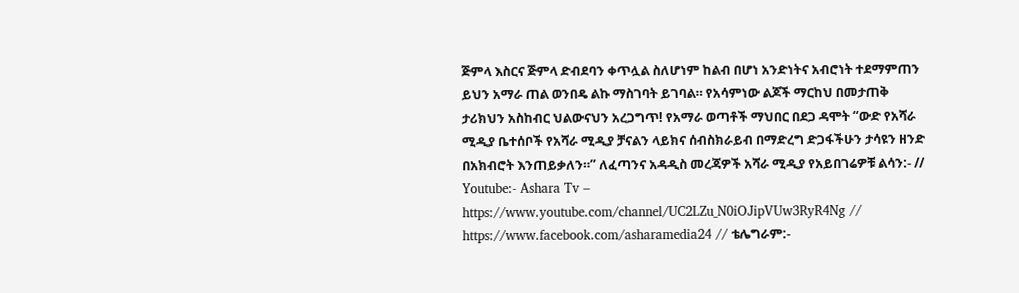ጅምላ እስርና ጅምላ ድብደባን ቀጥሏል ስለሆነም ከልብ በሆነ አንድነትና አብሮነት ተደማምጠን ይህን አማራ ጠል ወንበዴ ልኩ ማስገባት ይገባል። የአሳምነው ልጆች ማርከህ በመታጠቅ ታሪክህን አስከብር ህልውናህን አረጋግጥ! የአማራ ወጣቶች ማህበር በደጋ ዳሞት “ውድ የአሻራ ሚዲያ ቤተሰቦች የአሻራ ሚዲያ ቻናልን ላይክና ሰብስክራይብ በማድረግ ድጋፋችሁን ታሳዩን ዘንድ በአክብሮት እንጠይቃለን።” ለፈጣንና አዳዲስ መረጃዎች አሻራ ሚዲያ የአይበገሬዎቹ ልሳን:- // Youtube:- Ashara Tv – https://www.youtube.com/channel/UC2LZu_N0iOJipVUw3RyR4Ng // https://www.facebook.com/asharamedia24 // ቴሌግራም:-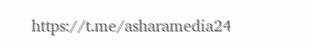https://t.me/asharamedia24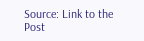Source: Link to the Post